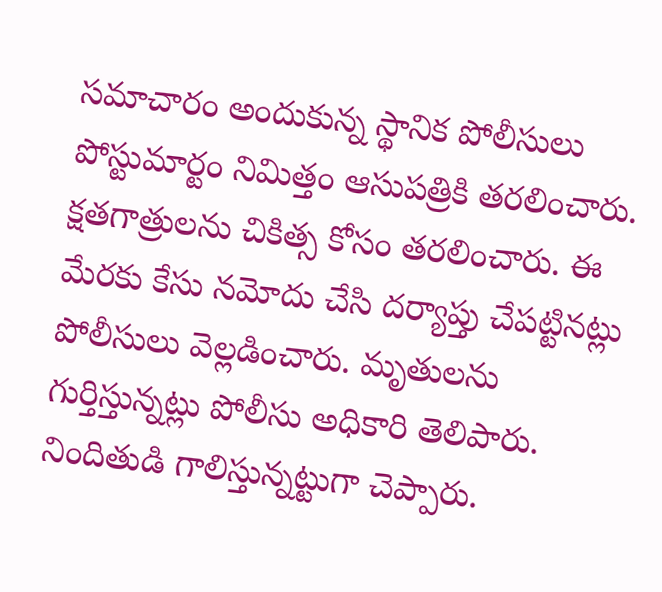సమాచారం అందుకున్న స్థానిక పోలీసులు పోస్టుమార్టం నిమిత్తం ఆసుపత్రికి తరలించారు. క్షతగాత్రులను చికిత్స కోసం తరలించారు. ఈ మేరకు కేసు నమోదు చేసి దర్యాప్తు చేపట్టినట్లు పోలీసులు వెల్లడించారు. మృతులను గుర్తిస్తున్నట్లు పోలీసు అధికారి తెలిపారు. నిందితుడి గాలిస్తున్నట్టుగా చెప్పారు.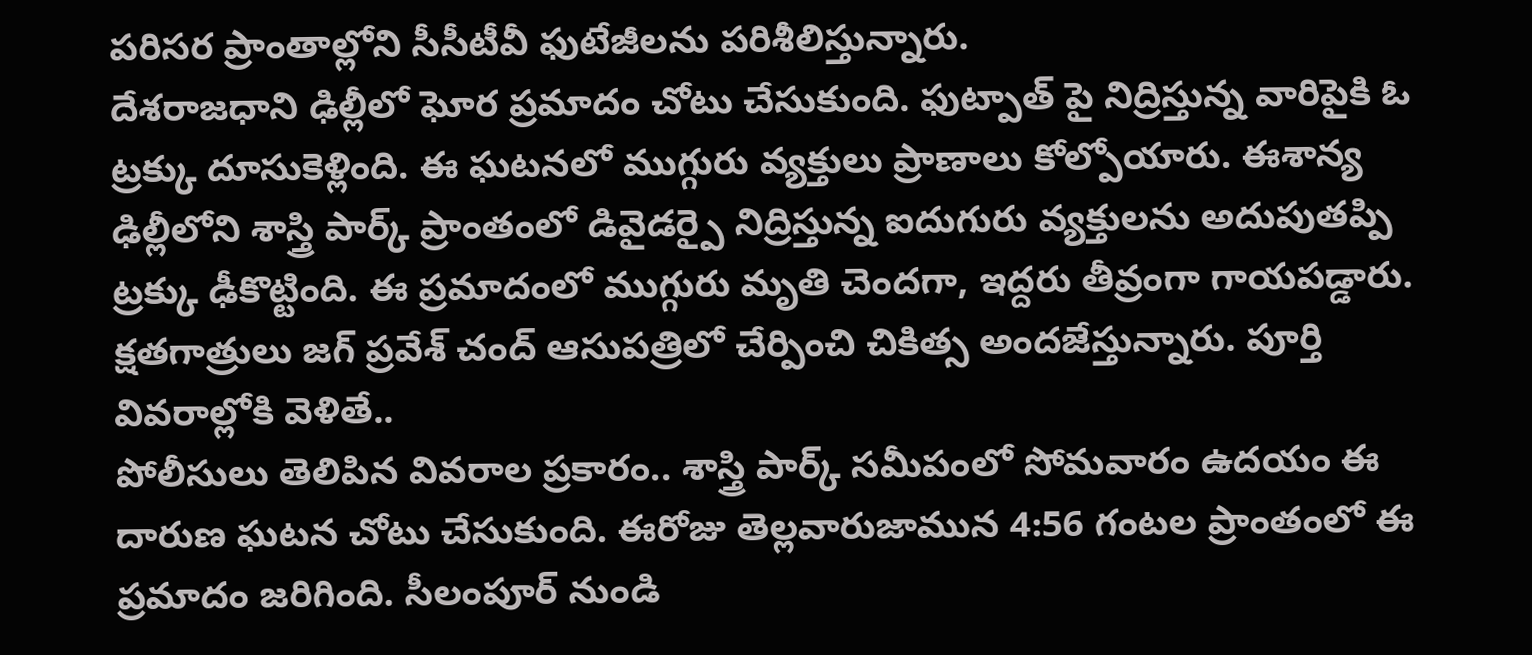పరిసర ప్రాంతాల్లోని సీసీటీవీ ఫుటేజీలను పరిశీలిస్తున్నారు.
దేశరాజధాని ఢిల్లీలో ఘోర ప్రమాదం చోటు చేసుకుంది. ఫుట్పాత్ పై నిద్రిస్తున్న వారిపైకి ఓ ట్రక్కు దూసుకెళ్లింది. ఈ ఘటనలో ముగ్గురు వ్యక్తులు ప్రాణాలు కోల్పోయారు. ఈశాన్య ఢిల్లీలోని శాస్త్రి పార్క్ ప్రాంతంలో డివైడర్పై నిద్రిస్తున్న ఐదుగురు వ్యక్తులను అదుపుతప్పి ట్రక్కు ఢీకొట్టింది. ఈ ప్రమాదంలో ముగ్గురు మృతి చెందగా, ఇద్దరు తీవ్రంగా గాయపడ్డారు. క్షతగాత్రులు జగ్ ప్రవేశ్ చంద్ ఆసుపత్రిలో చేర్పించి చికిత్స అందజేస్తున్నారు. పూర్తి వివరాల్లోకి వెళితే..
పోలీసులు తెలిపిన వివరాల ప్రకారం.. శాస్త్రి పార్క్ సమీపంలో సోమవారం ఉదయం ఈ దారుణ ఘటన చోటు చేసుకుంది. ఈరోజు తెల్లవారుజామున 4:56 గంటల ప్రాంతంలో ఈ ప్రమాదం జరిగింది. సీలంపూర్ నుండి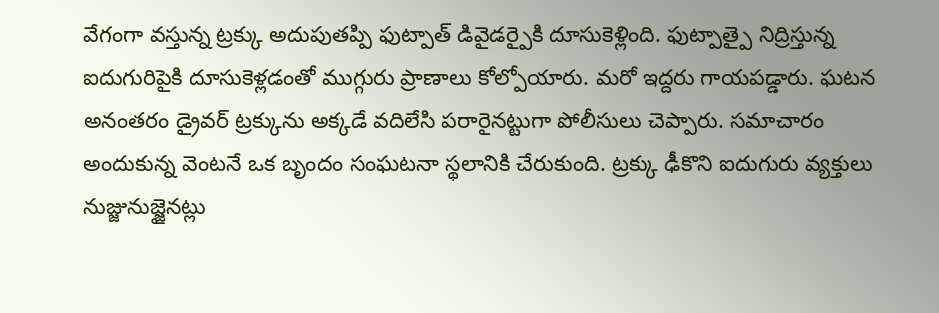వేగంగా వస్తున్న ట్రక్కు అదుపుతప్పి ఫుట్పాత్ డివైడర్పైకి దూసుకెళ్లింది. ఫుట్పాత్పై నిద్రిస్తున్న ఐదుగురిపైకి దూసుకెళ్లడంతో ముగ్గురు ప్రాణాలు కోల్పోయారు. మరో ఇద్దరు గాయపడ్డారు. ఘటన అనంతరం డ్రైవర్ ట్రక్కును అక్కడే వదిలేసి పరారైనట్టుగా పోలీసులు చెప్పారు. సమాచారం అందుకున్న వెంటనే ఒక బృందం సంఘటనా స్థలానికి చేరుకుంది. ట్రక్కు ఢీకొని ఐదుగురు వ్యక్తులు నుజ్జునుజ్జైనట్లు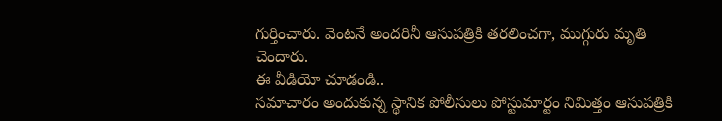గుర్తించారు. వెంటనే అందరినీ ఆసుపత్రికి తరలించగా, ముగ్గురు మృతి చెందారు.
ఈ వీడియో చూడండి..
సమాచారం అందుకున్న స్థానిక పోలీసులు పోస్టుమార్టం నిమిత్తం ఆసుపత్రికి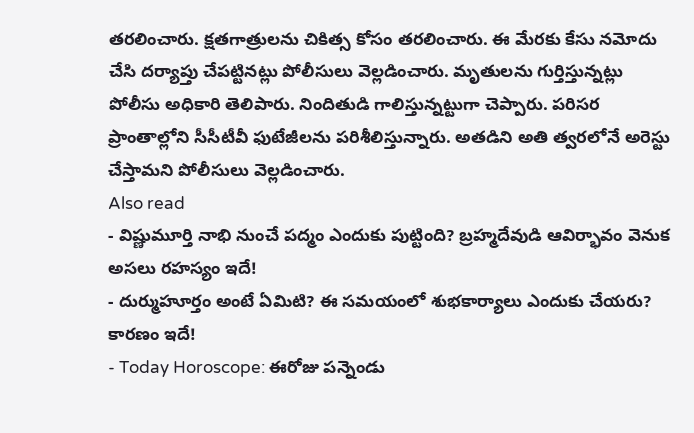తరలించారు. క్షతగాత్రులను చికిత్స కోసం తరలించారు. ఈ మేరకు కేసు నమోదు చేసి దర్యాప్తు చేపట్టినట్లు పోలీసులు వెల్లడించారు. మృతులను గుర్తిస్తున్నట్లు పోలీసు అధికారి తెలిపారు. నిందితుడి గాలిస్తున్నట్టుగా చెప్పారు. పరిసర ప్రాంతాల్లోని సీసీటీవీ ఫుటేజీలను పరిశీలిస్తున్నారు. అతడిని అతి త్వరలోనే అరెస్టు చేస్తామని పోలీసులు వెల్లడించారు.
Also read
- విష్ణుమూర్తి నాభి నుంచే పద్మం ఎందుకు పుట్టింది? బ్రహ్మదేవుడి ఆవిర్భావం వెనుక అసలు రహస్యం ఇదే!
- దుర్ముహూర్తం అంటే ఏమిటి? ఈ సమయంలో శుభకార్యాలు ఎందుకు చేయరు? కారణం ఇదే!
- Today Horoscope: ఈరోజు పన్నెండు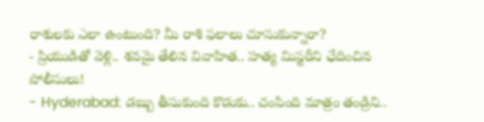రాశులకు ఎలా ఉంటుంది? మీ రాశి ఫలాలు చూసుకున్నారా?
- ప్రియుడితో వెళ్లి.. శవమై తేలిన వివాహిత.. హత్య మిస్టరీని ఛేదించిన పోలీసులు!
- Hyderabad: డబ్బు తీసుకుంది కొడుకు.. చంపింది మాత్రం తండ్రిని..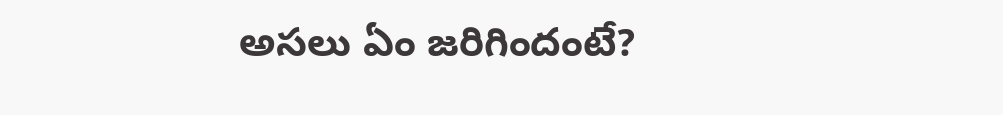అసలు ఏం జరిగిందంటే?